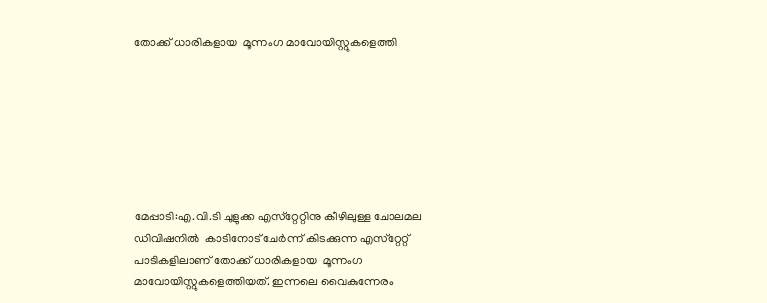തോക്ക് ധാരികളായ  മൂന്നംഗ മാവോയിസ്റ്റുകളെത്തി







മേപ്പാടി:എ.വി.ടി ചുളുക്ക എസ്‌റ്റേറ്റിനു കീഴിലുള്ള ചോലമല ഡിവിഷനില്‍  കാടിനോട് ചേര്‍ന്ന് കിടക്കുന്ന എസ്‌റ്റേറ്റ് പാടികളിലാണ് തോക്ക് ധാരികളായ  മൂന്നംഗ മാവോയിസ്റ്റുകളെത്തിയത്. ഇന്നലെ വൈകുന്നേരം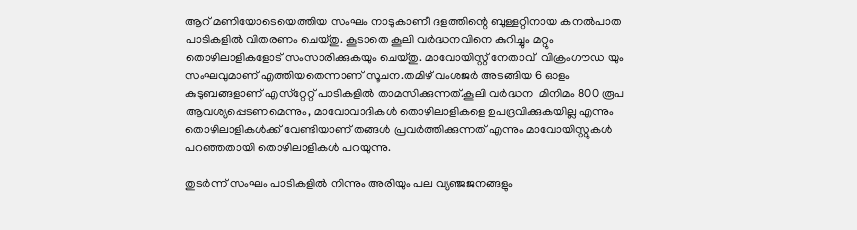ആറ് മണിയോടെയെത്തിയ സംഘം നാടുകാണീ ദളത്തിന്റെ ബുള്ളറ്റിനായ കനല്‍പാത പാടികളില്‍ വിതരണം ചെയ്തു. കൂടാതെ കൂലി വര്‍ദ്ധനവിനെ കുറിച്ചും മറ്റും തൊഴിലാളികളോട് സംസാരിക്കുകയും ചെയ്തു. മാവോയിസ്റ്റ് നേതാവ്  വിക്രംഗൗഡ യും സംഘവുമാണ് എത്തിയതെന്നാണ് സൂചന.തമിഴ് വംശജര്‍ അടങ്ങിയ 6 ഓളം കുടുബങ്ങളാണ് എസ്‌റ്റേറ്റ് പാടികളില്‍ താമസിക്കുന്നത്.കൂലി വര്‍ദ്ധന  മിനിമം 800 രൂപ ആവശ്യപ്പെടണമെന്നും, മാവോവാദികള്‍ തൊഴിലാളികളെ ഉപദ്രവിക്കുകയില്ല എന്നും തൊഴിലാളികള്‍ക്ക് വേണ്ടിയാണ് തങ്ങള്‍ പ്രവര്‍ത്തിക്കുന്നത് എന്നും മാവോയിസ്റ്റുകള്‍ പറഞ്ഞതായി തൊഴിലാളികള്‍ പറയുന്നു.

തുടര്‍ന്ന് സംഘം പാടികളില്‍ നിന്നും അരിയും പല വ്യഞ്ജജനങ്ങളും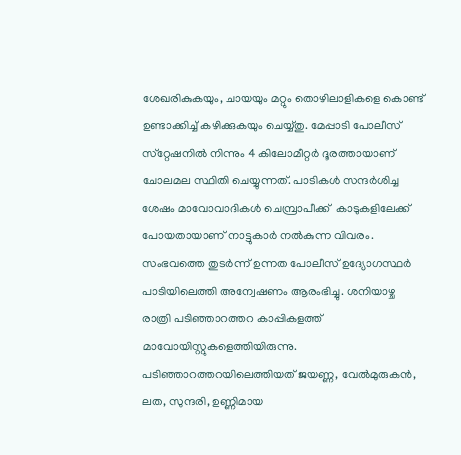ശേഖരികുകയും, ചായയും മറ്റും തൊഴിലാളികളെ കൊണ്ട് ഉണ്ടാക്കിച്ച് കഴിക്കുകയും ചെയ്യ്തു. മേപ്പാടി പോലീസ് സ്‌റ്റേഷനില്‍ നിന്നും 4 കിലോമീറ്റര്‍ ദൂരത്തായാണ് ചോലമല സ്ഥിതി ചെയ്യുന്നത്. പാടികള്‍ സന്ദര്‍ശിച്ച ശേഷം മാവോവാദികള്‍ ചെമ്പ്രാപീക്ക്  കാടുകളിലേക്ക് പോയതായാണ് നാട്ടുകാര്‍ നല്‍കുന്ന വിവരം. സംഭവത്തെ തുടര്‍ന്ന് ഉന്നത പോലീസ് ഉദ്യോഗസ്ഥര്‍ പാടിയിലെത്തി അന്വേഷണം ആരംഭിച്ചു. ശനിയാഴ്ച രാത്രി പടിഞ്ഞാറത്തറ കാപ്പികളത്ത് മാവോയിസ്റ്റുകളെത്തിയിരുന്നു. പടിഞ്ഞാറത്തറയിലെത്തിയത് ജയണ്ണ, വേല്‍മുരുകന്‍, ലത, സുന്ദരി, ഉണ്ണിമായ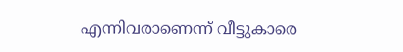എന്നിവരാണെന്ന് വീട്ടുകാരെ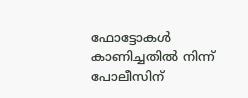ഫോട്ടോകള്‍ കാണിച്ചതില്‍ നിന്ന് പോലീസിന്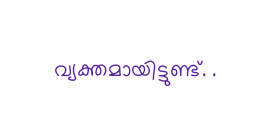വ്യക്തമായിട്ടുണ്ട്. .